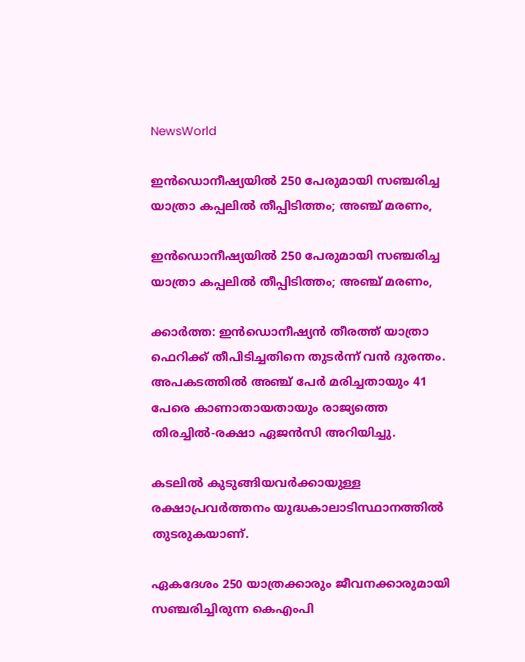NewsWorld

ഇൻഡൊനീഷ്യയില്‍ 250 പേരുമായി സഞ്ചരിച്ച യാത്രാ കപ്പലില്‍ തീപ്പിടിത്തം; അഞ്ച് മരണം,

ഇൻഡൊനീഷ്യയില്‍ 250 പേരുമായി സഞ്ചരിച്ച യാത്രാ കപ്പലില്‍ തീപ്പിടിത്തം; അഞ്ച് മരണം,

ക്കാർത്ത: ഇൻഡൊനീഷ്യൻ തീരത്ത് യാത്രാ ഫെറിക്ക് തീപിടിച്ചതിനെ തുടർന്ന് വൻ ദുരന്തം. അപകടത്തില്‍ അഞ്ച് പേർ മരിച്ചതായും 41 പേരെ കാണാതായതായും രാജ്യത്തെ തിരച്ചില്‍-രക്ഷാ ഏജൻസി അറിയിച്ചു.

കടലില്‍ കുടുങ്ങിയവർക്കായുള്ള രക്ഷാപ്രവർത്തനം യുദ്ധകാലാടിസ്ഥാനത്തില്‍ തുടരുകയാണ്.

ഏകദേശം 250 യാത്രക്കാരും ജീവനക്കാരുമായി സഞ്ചരിച്ചിരുന്ന കെഎംപി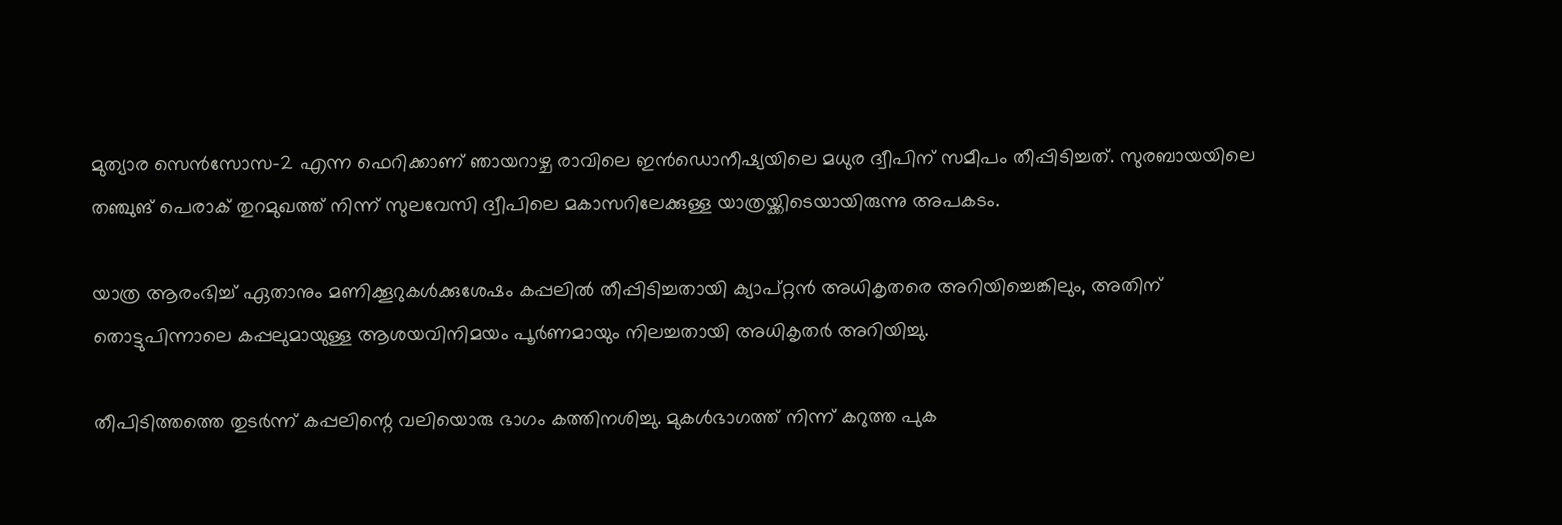മുത്യാര സെൻസോസ-2 എന്ന ഫെറിക്കാണ് ഞായറാഴ്ച രാവിലെ ഇൻഡൊനീഷ്യയിലെ മധുര ദ്വീപിന് സമീപം തീപ്പിടിച്ചത്. സുരബായയിലെ തഞ്ചുങ് പെരാക് തുറമുഖത്ത് നിന്ന് സുലവേസി ദ്വീപിലെ മകാസറിലേക്കുള്ള യാത്രയ്ക്കിടെയായിരുന്നു അപകടം.

യാത്ര ആരംഭിച്ച്‌ ഏതാനും മണിക്കൂറുകള്‍ക്കുശേഷം കപ്പലില്‍ തീപ്പിടിച്ചതായി ക്യാപ്റ്റൻ അധികൃതരെ അറിയിച്ചെങ്കിലും, അതിന് തൊട്ടുപിന്നാലെ കപ്പലുമായുള്ള ആശയവിനിമയം പൂർണമായും നിലച്ചതായി അധികൃതർ അറിയിച്ചു.

തീപിടിത്തത്തെ തുടർന്ന് കപ്പലിന്റെ വലിയൊരു ഭാഗം കത്തിനശിച്ചു. മുകള്‍ഭാഗത്ത് നിന്ന് കറുത്ത പുക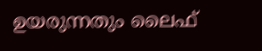ഉയരുന്നതും ലൈഫ്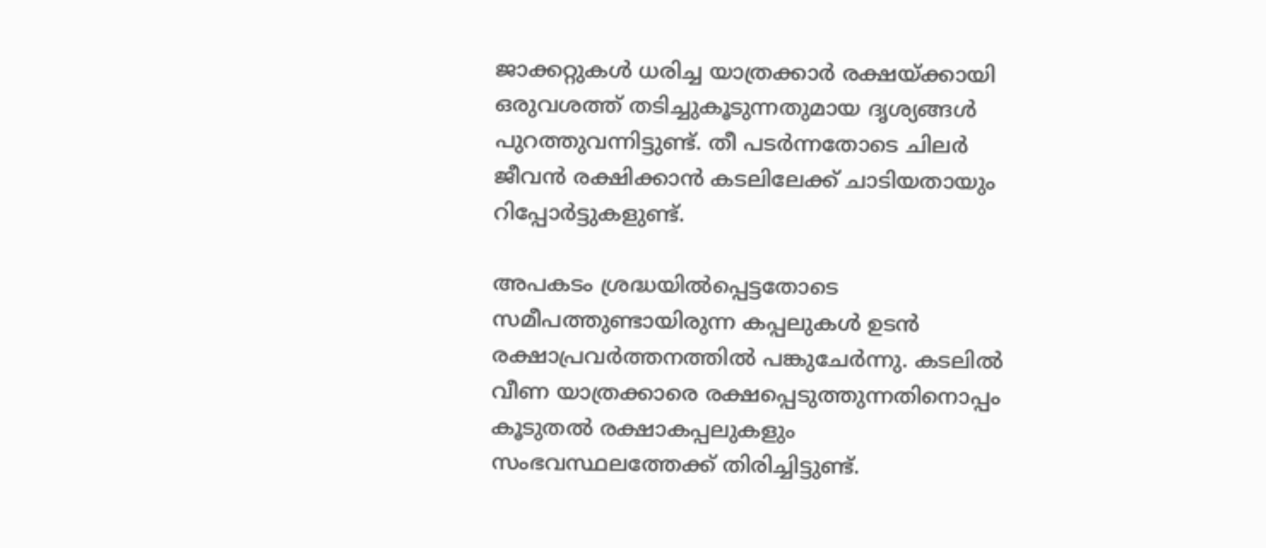ജാക്കറ്റുകള്‍ ധരിച്ച യാത്രക്കാർ രക്ഷയ്ക്കായി ഒരുവശത്ത് തടിച്ചുകൂടുന്നതുമായ ദൃശ്യങ്ങള്‍ പുറത്തുവന്നിട്ടുണ്ട്. തീ പടർന്നതോടെ ചിലർ ജീവൻ രക്ഷിക്കാൻ കടലിലേക്ക് ചാടിയതായും റിപ്പോർട്ടുകളുണ്ട്.

അപകടം ശ്രദ്ധയില്‍പ്പെട്ടതോടെ സമീപത്തുണ്ടായിരുന്ന കപ്പലുകള്‍ ഉടൻ രക്ഷാപ്രവർത്തനത്തില്‍ പങ്കുചേർന്നു. കടലില്‍ വീണ യാത്രക്കാരെ രക്ഷപ്പെടുത്തുന്നതിനൊപ്പം കൂടുതല്‍ രക്ഷാകപ്പലുകളും സംഭവസ്ഥലത്തേക്ക് തിരിച്ചിട്ടുണ്ട്.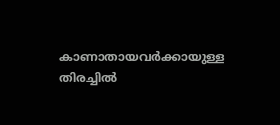കാണാതായവർക്കായുള്ള തിരച്ചില്‍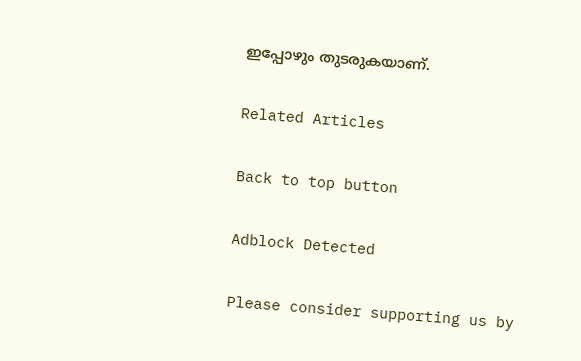ഇപ്പോഴും തുടരുകയാണ്.

Related Articles

Back to top button

Adblock Detected

Please consider supporting us by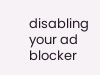disabling your ad blocker